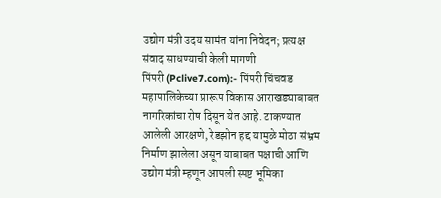उद्योग मंत्री उदय सामंत यांना निवेदन; प्रत्यक्ष संवाद साधण्याची केली मागणी
पिंपरी (Pclive7.com):- पिंपरी चिंचवड महापालिकेच्या प्रारूप विकास आराखड्याबाबत नागरिकांचा रोष दिसून येत आहे. टाकण्यात आलेली आरक्षणे, रेडझोन हद्द यामुळे मोठा संभ्रम निर्माण झालेला असून याबाबत पक्षाची आणि उद्योग मंत्री म्हणून आपली स्पष्ट भूमिका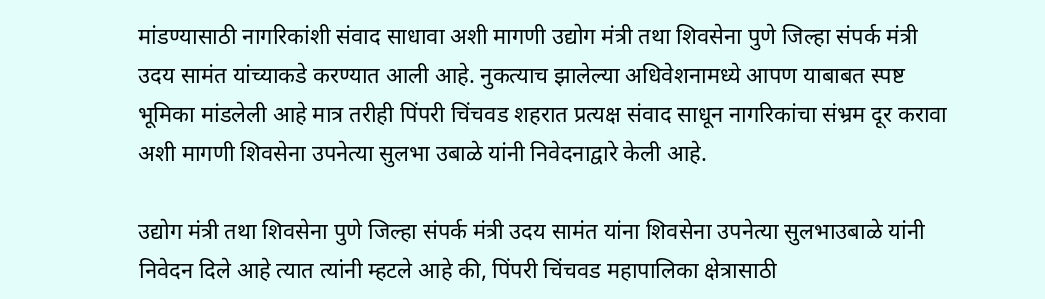मांडण्यासाठी नागरिकांशी संवाद साधावा अशी मागणी उद्योग मंत्री तथा शिवसेना पुणे जिल्हा संपर्क मंत्री उदय सामंत यांच्याकडे करण्यात आली आहे. नुकत्याच झालेल्या अधिवेशनामध्ये आपण याबाबत स्पष्ट भूमिका मांडलेली आहे मात्र तरीही पिंपरी चिंचवड शहरात प्रत्यक्ष संवाद साधून नागरिकांचा संभ्रम दूर करावा अशी मागणी शिवसेना उपनेत्या सुलभा उबाळे यांनी निवेदनाद्वारे केली आहे.

उद्योग मंत्री तथा शिवसेना पुणे जिल्हा संपर्क मंत्री उदय सामंत यांना शिवसेना उपनेत्या सुलभाउबाळे यांनी निवेदन दिले आहे त्यात त्यांनी म्हटले आहे की, पिंपरी चिंचवड महापालिका क्षेत्रासाठी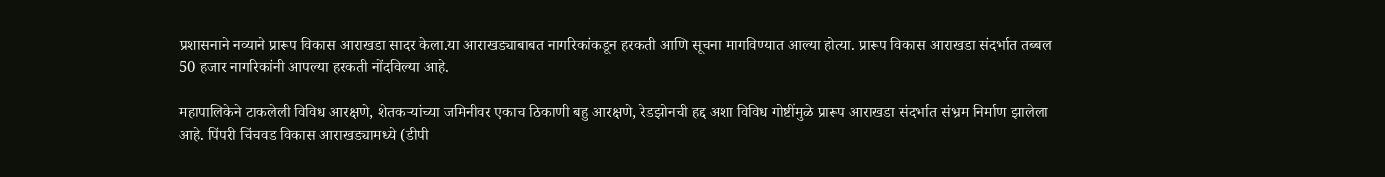प्रशासनाने नव्याने प्रारूप विकास आराखडा सादर केला.या आराखड्याबाबत नागरिकांकडून हरकती आणि सूचना मागविण्यात आल्या होत्या. प्रारूप विकास आराखडा संदर्भात तब्बल 50 हजार नागरिकांनी आपल्या हरकती नोंदविल्या आहे.

महापालिकेने टाकलेली विविध आरक्षणे, शेतकऱ्यांच्या जमिनीवर एकाच ठिकाणी बहु आरक्षणे, रेडझोनची हद्द अशा विविध गोष्टींमुळे प्रारूप आराखडा संदर्भात संभ्रम निर्माण झालेला आहे. पिंपरी चिंचवड विकास आराखड्यामध्ये (डीपी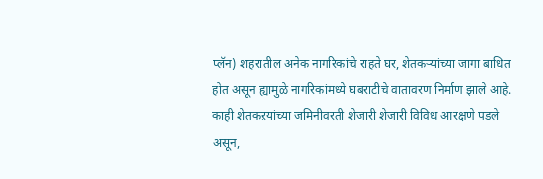प्लॅन) शहरातील अनेक नागरिकांचे राहते घर, शेतकऱ्यांच्या जागा बाधित होत असून ह्यामुळे नागरिकांमध्ये घबराटीचे वातावरण निर्माण झाले आहे. काही शेतकऱयांच्या जमिनीवरती शेजारी शेजारी विविध आरक्षणे पडले असून,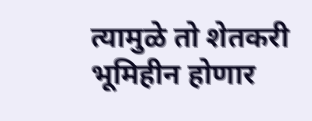त्यामुळे तो शेतकरी भूमिहीन होणार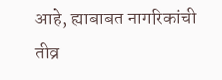आहे, ह्याबाबत नागरिकांची तीव्र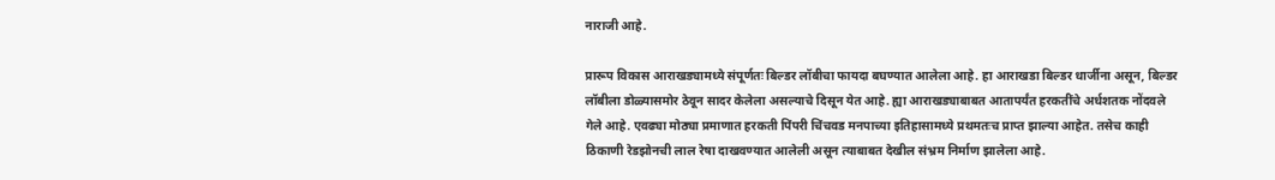नाराजी आहे.

प्रारूप विकास आराखड्यामध्ये संपूर्णतः बिल्डर लॉबीचा फायदा बघण्यात आलेला आहे. हा आराखडा बिल्डर धार्जीना असून, बिल्डर लॉबीला डोळ्यासमोर ठेवून सादर केलेला असल्याचे दिसून येत आहे. ह्या आराखड्याबाबत आतापर्यंत हरकतींचे अर्धशतक नोंदवले गेले आहे. एवढ्या मोठ्या प्रमाणात हरकती पिंपरी चिंचवड मनपाच्या इतिहासामध्ये प्रथमतःच प्राप्त झाल्या आहेत. तसेच काही ठिकाणी रेडझोनची लाल रेषा दाखवण्यात आलेली असून त्याबाबत देखील संभ्रम निर्माण झालेला आहे.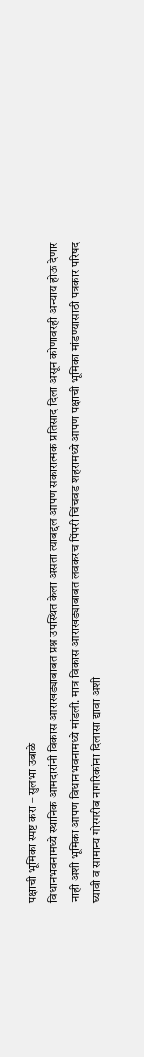पक्षाची भूमिका स्पष्ट करा – सुलभा उबाळे
विधानभवनामध्ये स्थानिक आमदारांनी विकास आराखड्याबाबत प्रश्न उपस्थित केला असता त्याबद्दल आपण सकारात्मक प्रतिसाद दिला असून कोणावरही अन्याय होऊ देणार नाही अशी भूमिका आपण विधानभवनामध्ये मांडली. मात्र विकास आराखड्याबाबत लवकरच पिंपरी चिंचवड शहरामध्ये आपण पक्षाची भूमिका मांडण्यासाठी पत्रकार परिषद घ्यावी व सामान्य गोरगरीब नागरिकांना दिलासा द्यावा अशी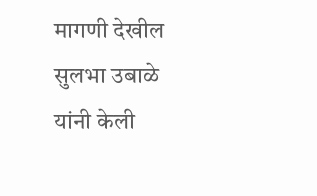मागणी देखील सुलभा उबाळे यांनी केली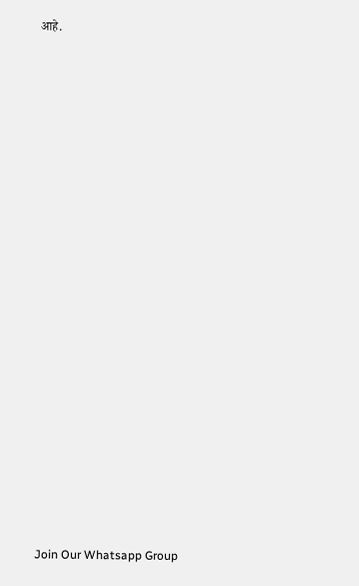आहे.























Join Our Whatsapp Group